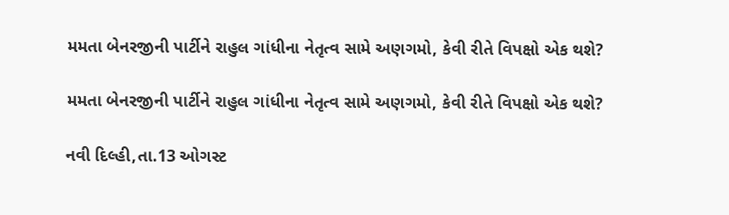મમતા બેનરજીની પાર્ટીને રાહુલ ગાંધીના નેતૃત્વ સામે અણગમો, કેવી રીતે વિપક્ષો એક થશે?

મમતા બેનરજીની પાર્ટીને રાહુલ ગાંધીના નેતૃત્વ સામે અણગમો, કેવી રીતે વિપક્ષો એક થશે?

નવી દિલ્હી,તા.13 ઓગસ્ટ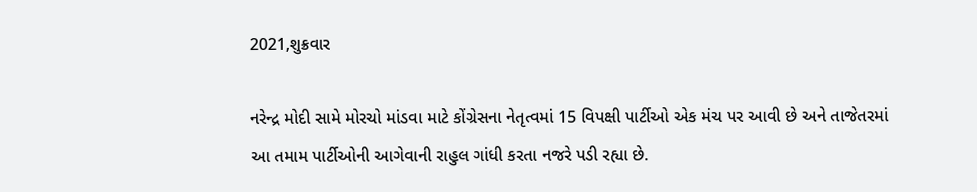2021,શુક્રવાર

નરેન્દ્ર મોદી સામે મોરચો માંડવા માટે કોંગ્રેસના નેતૃત્વમાં 15 વિપક્ષી પાર્ટીઓ એક મંચ પર આવી છે અને તાજેતરમાં આ તમામ પાર્ટીઓની આગેવાની રાહુલ ગાંધી કરતા નજરે પડી રહ્યા છે.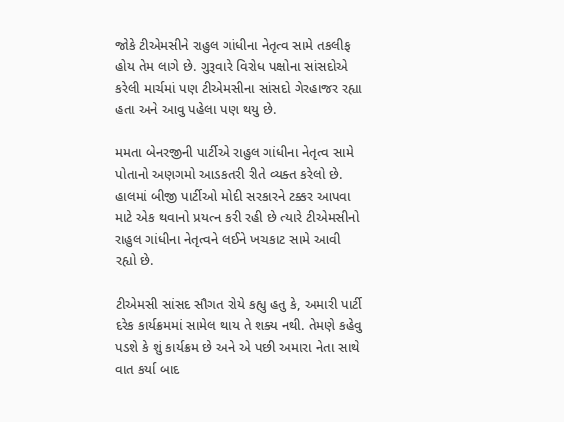જોકે ટીએમસીને રાહુલ ગાંધીના નેતૃત્વ સામે તકલીફ હોય તેમ લાગે છે. ગુરૂવારે વિરોધ પક્ષોના સાંસદોએ કરેલી માર્ચમાં પણ ટીએમસીના સાંસદો ગેરહાજર રહ્યા હતા અને આવુ પહેલા પણ થયુ છે.

મમતા બેનરજીની પાર્ટીએ રાહુલ ગાંધીના નેતૃત્વ સામે પોતાનો અણગમો આડકતરી રીતે વ્યક્ત કરેલો છે. હાલમાં બીજી પાર્ટીઓ મોદી સરકારને ટક્કર આપવા માટે એક થવાનો પ્રયત્ન કરી રહી છે ત્યારે ટીએમસીનો રાહુલ ગાંધીના નેતૃત્વને લઈને ખચકાટ સામે આવી રહ્યો છે.

ટીએમસી સાંસદ સૌગત રોયે કહ્યુ હતુ કે, અમારી પાર્ટી દરેક કાર્યક્રમમાં સામેલ થાય તે શક્ય નથી. તેમણે કહેવુ પડશે કે શું કાર્યક્રમ છે અને એ પછી અમારા નેતા સાથે વાત કર્યા બાદ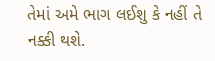તેમાં અમે ભાગ લઈશુ કે નહીં તે નક્કી થશે.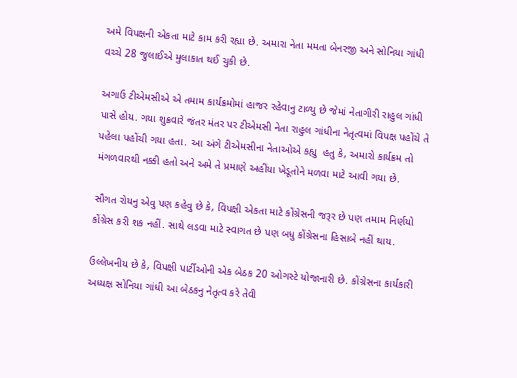અમે વિપક્ષની એકતા માટે કામ કરી રહ્યા છે. અમારા નેતા મમતા બેનરજી અને સોનિયા ગાંધી વચ્ચે 28 જુલાઈએ મુલાકાત થઈ ચુકી છે.

અગાઉ ટીએમસીએ એ તમામ કાર્યક્રમોમાં હાજર રહેવાનુ ટાળ્યુ છે જેમાં નેતાગીરી રાહુલ ગાંધી પાસે હોય. ગયા શુક્રવારે જંતર મંતર પર ટીએમસી નેતા રાહુલ ગાંધીના નેતૃત્વમાં વિપક્ષ પહોંચે તે પહેલા પહોંચી ગયા હતા. આ અંગે ટીએમસીના નેતાઓએ કહ્યુ  હતુ કે, અમારો કાર્યક્રમ તો મંગળવારથી નક્કી હતો અને અમે તે પ્રમાણે અહીંયા ખેડૂતોને મળવા માટે આવી ગયા છે.

સૌગત રોયનુ એવુ પણ કહેવુ છે કે, વિપક્ષી એકતા માટે કોંગ્રેસની જરૂર છે પણ તમામ નિર્ણયો કોંગ્રેસ કરી શક નહીં. સાથે લડવા માટે સ્વાગત છે પણ બધુ કોંગ્રેસના હિસાબે નહીં થાય.

ઉલ્લેખનીય છે કે, વિપક્ષી પાર્ટીઓની એક બેઠક 20 ઓગસ્ટે યોજાનારી છે. કોંગ્રેસના કાર્યકારી અધ્યક્ષ સોનિયા ગાંધી આ બેઠકનુ નેતૃત્વ કરે તેવી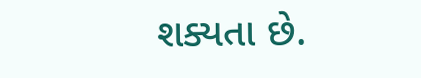શક્યતા છે.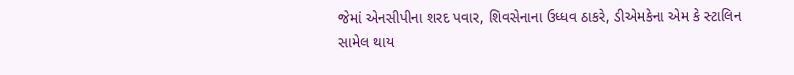જેમાં એનસીપીના શરદ પવાર, શિવસેનાના ઉધ્ધવ ઠાકરે, ડીએમકેના એમ કે સ્ટાલિન સામેલ થાય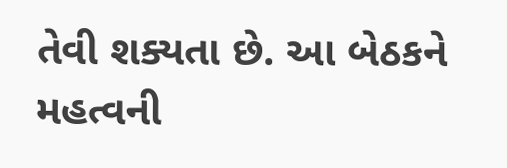તેવી શક્યતા છે. આ બેઠકને મહત્વની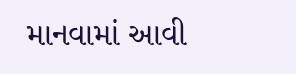માનવામાં આવી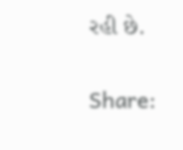રહી છે.

Share: